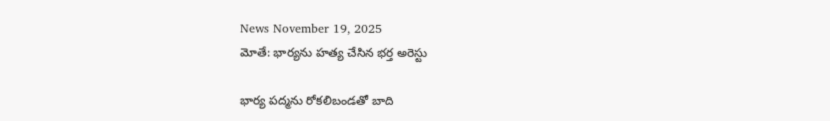News November 19, 2025
మోతే: భార్యను హత్య చేసిన భర్త అరెస్టు

భార్య పద్మను రోకలిబండతో బాది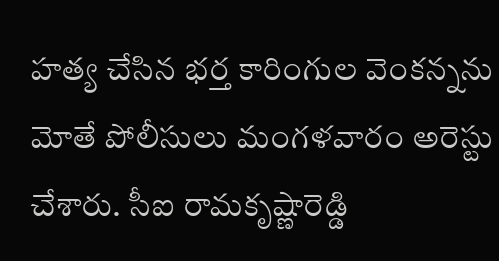హత్య చేసిన భర్త కారింగుల వెంకన్నను మోతే పోలీసులు మంగళవారం అరెస్టు చేశారు. సీఐ రామకృష్ణారెడ్డి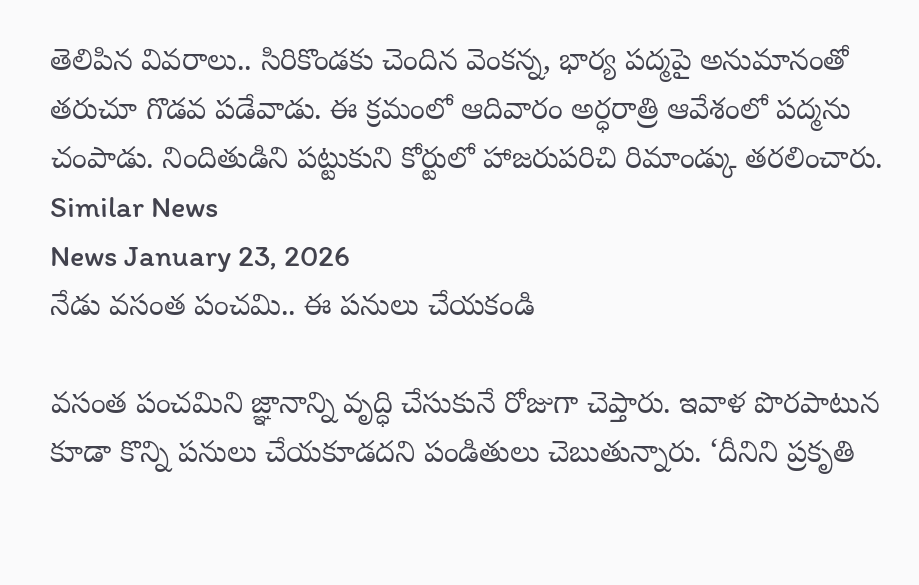తెలిపిన వివరాలు.. సిరికొండకు చెందిన వెంకన్న, భార్య పద్మపై అనుమానంతో తరుచూ గొడవ పడేవాడు. ఈ క్రమంలో ఆదివారం అర్ధరాత్రి ఆవేశంలో పద్మను చంపాడు. నిందితుడిని పట్టుకుని కోర్టులో హాజరుపరిచి రిమాండ్కు తరలించారు.
Similar News
News January 23, 2026
నేడు వసంత పంచమి.. ఈ పనులు చేయకండి

వసంత పంచమిని జ్ఞానాన్ని వృద్ధి చేసుకునే రోజుగా చెప్తారు. ఇవాళ పొరపాటున కూడా కొన్ని పనులు చేయకూడదని పండితులు చెబుతున్నారు. ‘దీనిని ప్రకృతి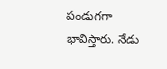పండుగగా భావిస్తారు. నేడు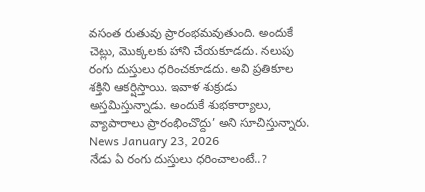వసంత రుతువు ప్రారంభమవుతుంది. అందుకే చెట్లు, మొక్కలకు హాని చేయకూడదు. నలుపు రంగు దుస్తులు ధరించకూడదు. అవి ప్రతికూల శక్తిని ఆకర్షిస్తాయి. ఇవాళ శుక్రుడు అస్తమిస్తున్నాడు. అందుకే శుభకార్యాలు, వ్యాపారాలు ప్రారంభించొద్దు’ అని సూచిస్తున్నారు.
News January 23, 2026
నేడు ఏ రంగు దుస్తులు ధరించాలంటే..?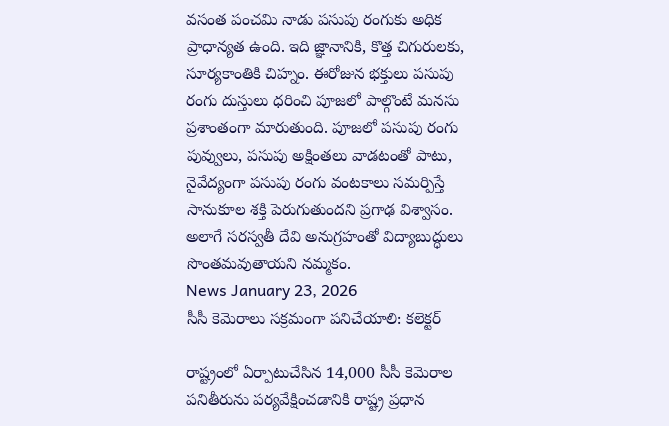వసంత పంచమి నాడు పసుపు రంగుకు అధిక ప్రాధాన్యత ఉంది. ఇది జ్ఞానానికి, కొత్త చిగురులకు, సూర్యకాంతికి చిహ్నం. ఈరోజున భక్తులు పసుపు రంగు దుస్తులు ధరించి పూజలో పాల్గొంటే మనసు ప్రశాంతంగా మారుతుంది. పూజలో పసుపు రంగు పువ్వులు, పసుపు అక్షింతలు వాడటంతో పాటు, నైవేద్యంగా పసుపు రంగు వంటకాలు సమర్పిస్తే సానుకూల శక్తి పెరుగుతుందని ప్రగాఢ విశ్వాసం. అలాగే సరస్వతీ దేవి అనుగ్రహంతో విద్యాబుద్ధులు సొంతమవుతాయని నమ్మకం.
News January 23, 2026
సీసీ కెమెరాలు సక్రమంగా పనిచేయాలి: కలెక్టర్

రాష్ట్రంలో ఏర్పాటుచేసిన 14,000 సీసీ కెమెరాల పనితీరును పర్యవేక్షించడానికి రాష్ట్ర ప్రధాన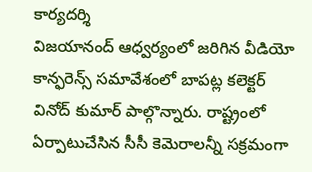కార్యదర్శి
విజయానంద్ ఆధ్వర్యంలో జరిగిన వీడియో కాన్ఫరెన్స్ సమావేశంలో బాపట్ల కలెక్టర్ వినోద్ కుమార్ పాల్గొన్నారు. రాష్ట్రంలో ఏర్పాటుచేసిన సీసీ కెమెరాలన్నీ సక్రమంగా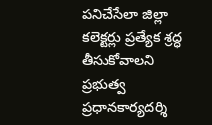పనిచేసేలా జిల్లా కలెక్టర్లు ప్రత్యేక శ్రద్ధ తీసుకోవాలని ప్రభుత్వ ప్రధానకార్యదర్శి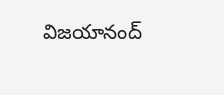విజయానంద్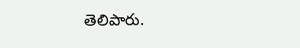తెలిపారు.